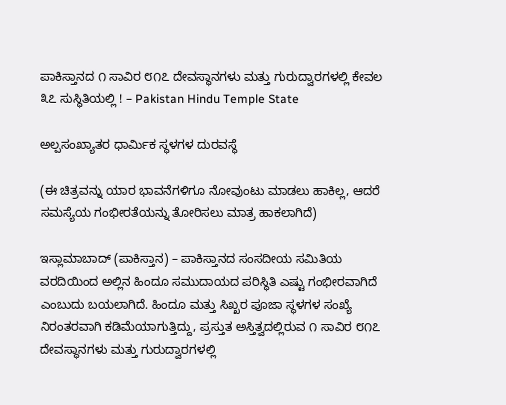ಪಾಕಿಸ್ತಾನದ ೧ ಸಾವಿರ ೮೧೭ ದೇವಸ್ಥಾನಗಳು ಮತ್ತು ಗುರುದ್ವಾರಗಳಲ್ಲಿ ಕೇವಲ ೩೭ ಸುಸ್ಥಿತಿಯಲ್ಲಿ ! – Pakistan Hindu Temple State

ಅಲ್ಪಸಂಖ್ಯಾತರ ಧಾರ್ಮಿಕ ಸ್ಥಳಗಳ ದುರವಸ್ಥೆ

(ಈ ಚಿತ್ರವನ್ನು ಯಾರ ಭಾವನೆಗಳಿಗೂ ನೋವುಂಟು ಮಾಡಲು ಹಾಕಿಲ್ಲ, ಆದರೆ ಸಮಸ್ಯೆಯ ಗಂಭೀರತೆಯನ್ನು ತೋರಿಸಲು ಮಾತ್ರ ಹಾಕಲಾಗಿದೆ)

ಇಸ್ಲಾಮಾಬಾದ್ (ಪಾಕಿಸ್ತಾನ) – ಪಾಕಿಸ್ತಾನದ ಸಂಸದೀಯ ಸಮಿತಿಯ ವರದಿಯಿಂದ ಅಲ್ಲಿನ ಹಿಂದೂ ಸಮುದಾಯದ ಪರಿಸ್ಥಿತಿ ಎಷ್ಟು ಗಂಭೀರವಾಗಿದೆ ಎಂಬುದು ಬಯಲಾಗಿದೆ. ಹಿಂದೂ ಮತ್ತು ಸಿಖ್ಖರ ಪೂಜಾ ಸ್ಥಳಗಳ ಸಂಖ್ಯೆ ನಿರಂತರವಾಗಿ ಕಡಿಮೆಯಾಗುತ್ತಿದ್ದು, ಪ್ರಸ್ತುತ ಅಸ್ತಿತ್ವದಲ್ಲಿರುವ ೧ ಸಾವಿರ ೮೧೭ ದೇವಸ್ಥಾನಗಳು ಮತ್ತು ಗುರುದ್ವಾರಗಳಲ್ಲಿ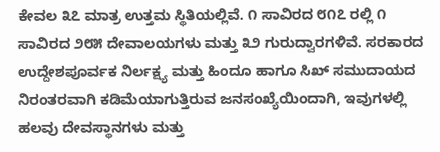ಕೇವಲ ೩೭ ಮಾತ್ರ ಉತ್ತಮ ಸ್ಥಿತಿಯಲ್ಲಿವೆ. ೧ ಸಾವಿರದ ೮೧೭ ರಲ್ಲಿ ೧ ಸಾವಿರದ ೨೮೫ ದೇವಾಲಯಗಳು ಮತ್ತು ೩೨ ಗುರುದ್ವಾರಗಳಿವೆ. ಸರಕಾರದ ಉದ್ದೇಶಪೂರ್ವಕ ನಿರ್ಲಕ್ಷ್ಯ ಮತ್ತು ಹಿಂದೂ ಹಾಗೂ ಸಿಖ್ ಸಮುದಾಯದ ನಿರಂತರವಾಗಿ ಕಡಿಮೆಯಾಗುತ್ತಿರುವ ಜನಸಂಖ್ಯೆಯಿಂದಾಗಿ, ಇವುಗಳಲ್ಲಿ ಹಲವು ದೇವಸ್ಥಾನಗಳು ಮತ್ತು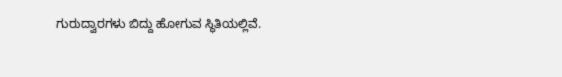ಗುರುದ್ವಾರಗಳು ಬಿದ್ದು ಹೋಗುವ ಸ್ಥಿತಿಯಲ್ಲಿವೆ.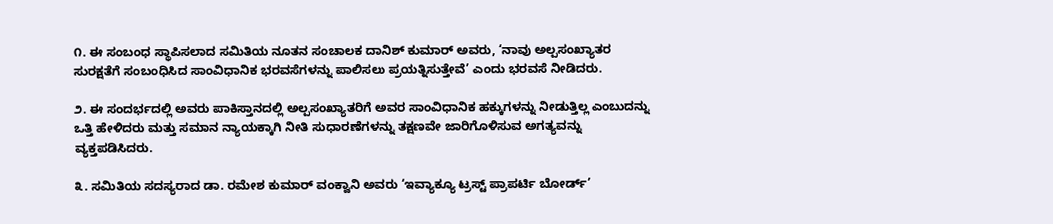೧. ಈ ಸಂಬಂಧ ಸ್ಥಾಪಿಸಲಾದ ಸಮಿತಿಯ ನೂತನ ಸಂಚಾಲಕ ದಾನಿಶ್ ಕುಮಾರ್ ಅವರು, ‘ನಾವು ಅಲ್ಪಸಂಖ್ಯಾತರ ಸುರಕ್ಷತೆಗೆ ಸಂಬಂಧಿಸಿದ ಸಾಂವಿಧಾನಿಕ ಭರವಸೆಗಳನ್ನು ಪಾಲಿಸಲು ಪ್ರಯತ್ನಿಸುತ್ತೇವೆ’ ಎಂದು ಭರವಸೆ ನೀಡಿದರು.

೨. ಈ ಸಂದರ್ಭದಲ್ಲಿ ಅವರು ಪಾಕಿಸ್ತಾನದಲ್ಲಿ ಅಲ್ಪಸಂಖ್ಯಾತರಿಗೆ ಅವರ ಸಾಂವಿಧಾನಿಕ ಹಕ್ಕುಗಳನ್ನು ನೀಡುತ್ತಿಲ್ಲ ಎಂಬುದನ್ನು ಒತ್ತಿ ಹೇಳಿದರು ಮತ್ತು ಸಮಾನ ನ್ಯಾಯಕ್ಕಾಗಿ ನೀತಿ ಸುಧಾರಣೆಗಳನ್ನು ತಕ್ಷಣವೇ ಜಾರಿಗೊಳಿಸುವ ಅಗತ್ಯವನ್ನು ವ್ಯಕ್ತಪಡಿಸಿದರು.

೩. ಸಮಿತಿಯ ಸದಸ್ಯರಾದ ಡಾ. ರಮೇಶ ಕುಮಾರ್ ವಂಕ್ವಾನಿ ಅವರು ‘ಇವ್ಯಾಕ್ಯೂ ಟ್ರಸ್ಟ್ ಪ್ರಾಪರ್ಟಿ ಬೋರ್ಡ್’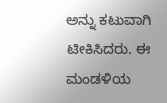ಅನ್ನು ಕಟುವಾಗಿ ಟೀಕಿಸಿದರು. ಈ ಮಂಡಳಿಯ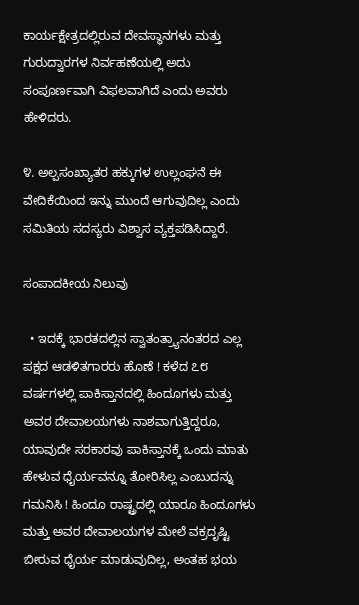ಕಾರ್ಯಕ್ಷೇತ್ರದಲ್ಲಿರುವ ದೇವಸ್ಥಾನಗಳು ಮತ್ತು ಗುರುದ್ವಾರಗಳ ನಿರ್ವಹಣೆಯಲ್ಲಿ ಅದು ಸಂಪೂರ್ಣವಾಗಿ ವಿಫಲವಾಗಿದೆ ಎಂದು ಅವರು ಹೇಳಿದರು.

೪. ಅಲ್ಪಸಂಖ್ಯಾತರ ಹಕ್ಕುಗಳ ಉಲ್ಲಂಘನೆ ಈ ವೇದಿಕೆಯಿಂದ ಇನ್ನು ಮುಂದೆ ಆಗುವುದಿಲ್ಲ ಎಂದು ಸಮಿತಿಯ ಸದಸ್ಯರು ವಿಶ್ವಾಸ ವ್ಯಕ್ತಪಡಿಸಿದ್ದಾರೆ.

ಸಂಪಾದಕೀಯ ನಿಲುವು

  • ಇದಕ್ಕೆ ಭಾರತದಲ್ಲಿನ ಸ್ವಾತಂತ್ರ್ಯಾನಂತರದ ಎಲ್ಲ ಪಕ್ಷದ ಆಡಳಿತಗಾರರು ಹೊಣೆ ! ಕಳೆದ ೭೮ ವರ್ಷಗಳಲ್ಲಿ ಪಾಕಿಸ್ತಾನದಲ್ಲಿ ಹಿಂದೂಗಳು ಮತ್ತು ಅವರ ದೇವಾಲಯಗಳು ನಾಶವಾಗುತ್ತಿದ್ದರೂ, ಯಾವುದೇ ಸರಕಾರವು ಪಾಕಿಸ್ತಾನಕ್ಕೆ ಒಂದು ಮಾತು ಹೇಳುವ ಧೈರ್ಯವನ್ನೂ ತೋರಿಸಿಲ್ಲ ಎಂಬುದನ್ನು ಗಮನಿಸಿ ! ಹಿಂದೂ ರಾಷ್ಟ್ರದಲ್ಲಿ ಯಾರೂ ಹಿಂದೂಗಳು ಮತ್ತು ಅವರ ದೇವಾಲಯಗಳ ಮೇಲೆ ವಕ್ರದೃಷ್ಟಿ ಬೀರುವ ಧೈರ್ಯ ಮಾಡುವುದಿಲ್ಲ, ಅಂತಹ ಭಯ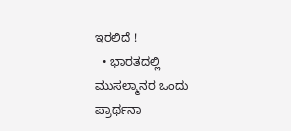ಇರಲಿದೆ !
  • ಭಾರತದಲ್ಲಿ ಮುಸಲ್ಮಾನರ ಒಂದು ಪ್ರಾರ್ಥನಾ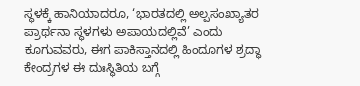ಸ್ಥಳಕ್ಕೆ ಹಾನಿಯಾದರೂ, ‘ಭಾರತದಲ್ಲಿ ಅಲ್ಪಸಂಖ್ಯಾತರ ಪ್ರಾರ್ಥನಾ ಸ್ಥಳಗಳು ಅಪಾಯದಲ್ಲಿವೆ’ ಎಂದು ಕೂಗುವವರು, ಈಗ ಪಾಕಿಸ್ತಾನದಲ್ಲಿ ಹಿಂದೂಗಳ ಶ್ರದ್ಧಾ ಕೇಂದ್ರಗಳ ಈ ದುಃಸ್ಥಿತಿಯ ಬಗ್ಗೆ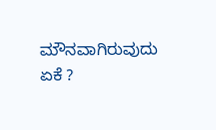ಮೌನವಾಗಿರುವುದು ಏಕೆ ?